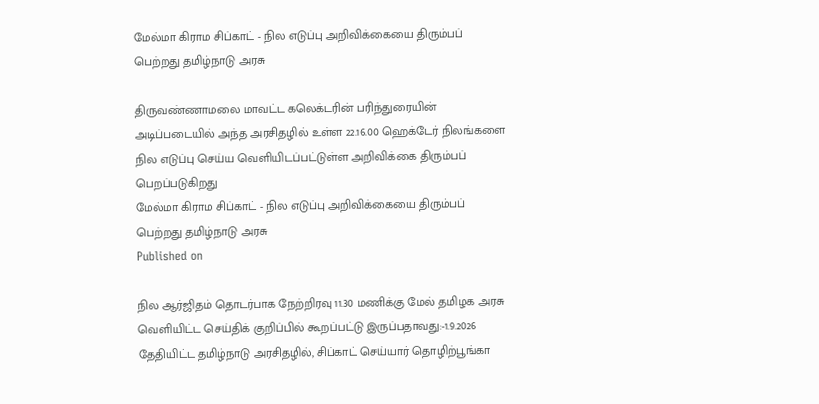மேல்மா கிராம சிப்காட் - நில எடுப்பு அறிவிக்கையை திரும்பப் பெற்றது தமிழ்நாடு அரசு

திருவண்ணாமலை மாவட்ட கலெக்டரின் பரிந்துரையின் அடிப்படையில் அந்த அரசிதழில் உள்ள 22.16.00 ஹெக்டேர் நிலங்களை நில எடுப்பு செய்ய வெளியிடப்பட்டுள்ள அறிவிக்கை திரும்பப் பெறப்படுகிறது
மேல்மா கிராம சிப்காட் - நில எடுப்பு அறிவிக்கையை திரும்பப் பெற்றது தமிழ்நாடு அரசு
Published on

நில ஆர்ஜிதம் தொடர்பாக நேற்றிரவு 11.30 மணிக்கு மேல் தமிழக அரசு வெளியிட்ட செய்திக் குறிப்பில் கூறப்பட்டு இருப்பதாவது:-1.9.2026 தேதியிட்ட தமிழ்நாடு அரசிதழில், சிப்காட் செய்யார் தொழிற்பூங்கா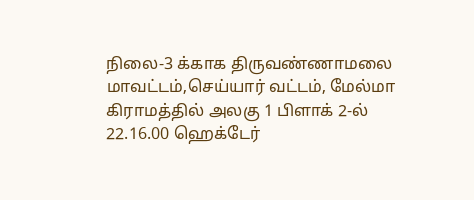நிலை-3 க்காக திருவண்ணாமலை மாவட்டம்,செய்யார் வட்டம், மேல்மா கிராமத்தில் அலகு 1 பிளாக் 2-ல் 22.16.00 ஹெக்டேர்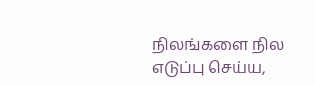நிலங்களை நில எடுப்பு செய்ய,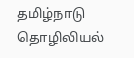தமிழ்நாடு தொழிலியல்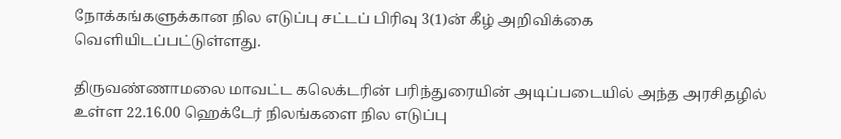நோக்கங்களுக்கான நில எடுப்பு சட்டப் பிரிவு 3(1)ன் கீழ் அறிவிக்கை வெளியிடப்பட்டுள்ளது.

திருவண்ணாமலை மாவட்ட கலெக்டரின் பரிந்துரையின் அடிப்படையில் அந்த அரசிதழில் உள்ள 22.16.00 ஹெக்டேர் நிலங்களை நில எடுப்பு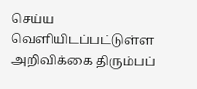செய்ய வெளியிடப்பட்டுள்ள அறிவிக்கை திரும்பப்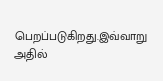பெறப்படுகிறது.இவ்வாறு அதில்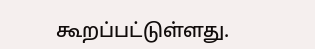கூறப்பட்டுள்ளது.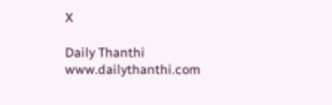X

Daily Thanthi
www.dailythanthi.com